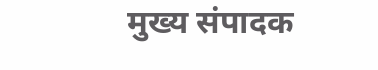मुख्य संपादक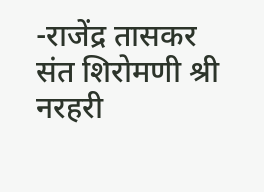-राजेंद्र तासकर
संत शिरोमणी श्री नरहरी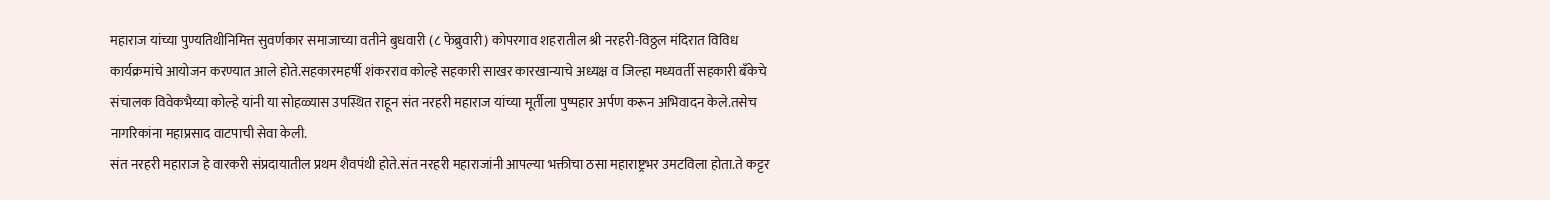महाराज यांच्या पुण्यतिथीनिमित्त सुवर्णकार समाजाच्या वतीने बुधवारी (८ फेब्रुवारी) कोपरगाव शहरातील श्री नरहरी-विठ्ठल मंदिरात विविध कार्यक्रमांचे आयोजन करण्यात आले होते.सहकारमहर्षी शंकरराव कोल्हे सहकारी साखर कारखान्याचे अध्यक्ष व जिल्हा मध्यवर्ती सहकारी बँकेचे संचालक विवेकभैय्या कोल्हे यांनी या सोहळ्यास उपस्थित राहून संत नरहरी महाराज यांच्या मूर्तीला पुष्पहार अर्पण करून अभिवादन केले.तसेच नागरिकांना महाप्रसाद वाटपाची सेवा केली.
संत नरहरी महाराज हे वारकरी संप्रदायातील प्रथम शैवपंथी होते.संत नरहरी महाराजांनी आपल्या भक्तीचा ठसा महाराष्ट्रभर उमटविला होता.ते कट्टर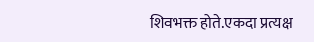शिवभक्त होते.एकदा प्रत्यक्ष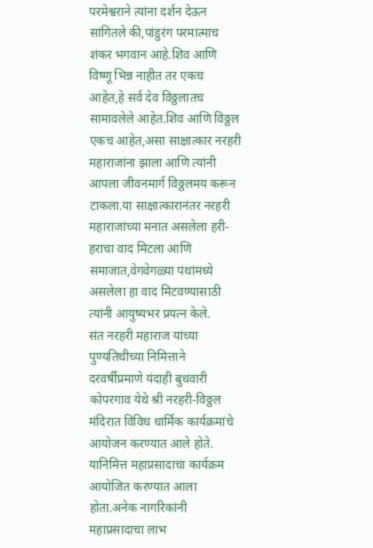परमेश्वराने त्यांना दर्शन देऊन सांगितले की,पांडुरंग परमात्माच शंकर भगवान आहे.शिव आणि विष्णू भिन्न नाहीत तर एकच आहेत,हे सर्व देव विठ्ठलातच सामावलेले आहेत.शिव आणि विठ्ठल एकच आहेत,असा साक्षात्कार नरहरी महाराजांना झाला आणि त्यांनी आपला जीवनमार्ग विठ्ठलमय करून टाकला.या साक्षात्कारानंतर नरहरी महाराजांच्या मनात असलेला हरी-हराचा वाद मिटला आणि समाजात,वेगवेगळ्या पंथांमध्ये असलेला हा वाद मिटवण्यासाठी त्यांनी आयुष्यभर प्रयत्न केले.
संत नरहरी महाराज यांच्या पुण्यतिथीच्या निमित्ताने दरवर्षीप्रमाणे यंदाही बुधवारी कोपरगाव येथे श्री नरहरी-विठ्ठल मंदिरात विविध धार्मिक कार्यक्रमांचे आयोजन करण्यात आले होते.
यानिमित्त महाप्रसादाचा कार्यक्रम आयोजित करण्यात आला होता.अनेक नागरिकांनी महाप्रसादाचा लाभ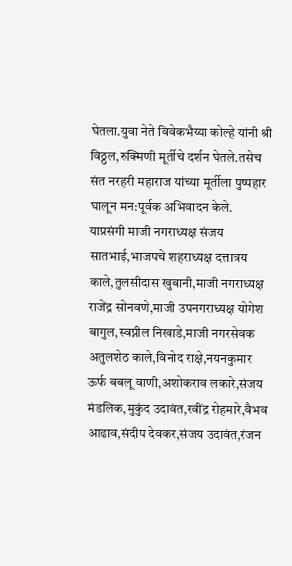घेतला.युवा नेते विवेकभैय्या कोल्हे यांनी श्री विठ्ठल,रुक्मिणी मूर्तीचे दर्शन घेतले.तसेच संत नरहरी महाराज यांच्या मूर्तीला पुष्पहार घालून मन:पूर्वक अभिवादन केले.
याप्रसंगी माजी नगराध्यक्ष संजय सातभाई,भाजपचे शहराध्यक्ष दत्तात्रय काले,तुलसीदास खुबानी,माजी नगराध्यक्ष राजेंद्र सोनवणे,माजी उपनगराध्यक्ष योगेश बागुल,स्वप्नील निखाडे,माजी नगरसेवक अतुलशेठ काले,विनोद राक्षे,नयनकुमार ऊर्फ बबलू वाणी,अशोकराव लकारे,संजय मंडलिक,मुकुंद उदावंत,रवींद्र रोहमारे,वैभव आढाव,संदीप देवकर,संजय उदावंत,रंजन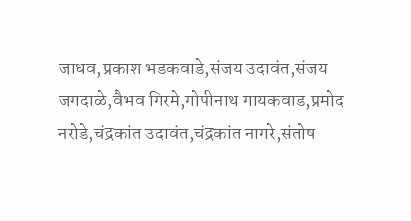जाधव,प्रकाश भडकवाडे,संजय उदावंत,संजय जगदाळे,वैभव गिरमे,गोपीनाथ गायकवाड,प्रमोद नरोडे,चंद्रकांत उदावंत,चंद्रकांत नागरे,संतोष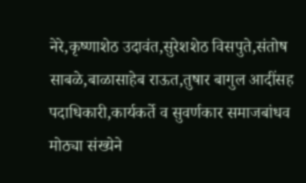नेरे,कृष्णाशेठ उदावंत,सुरेशशेठ विसपुते,संतोष साबळे,बाळासाहेब राऊत,तुषार बागुल आदींसह पदाधिकारी,कार्यकर्ते व सुवर्णकार समाजबांधव मोठ्या संख्येने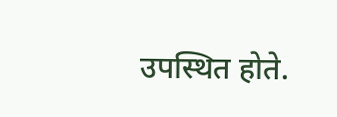उपस्थित होते.